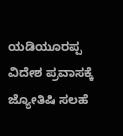ಯಡಿಯೂರಪ್ಪ ವಿದೇಶ ಪ್ರವಾಸಕ್ಕೆ ಜ್ಯೋತಿಷಿ ಸಲಹೆ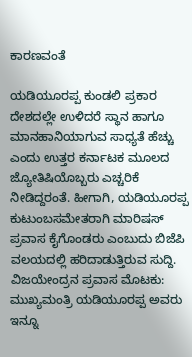ಕಾರಣವಂತೆ

ಯಡಿಯೂರಪ್ಪ ಕುಂಡಲಿ ಪ್ರಕಾರ ದೇಶದಲ್ಲೇ ಉಳಿದರೆ ಸ್ಥಾನ ಹಾಗೂ ಮಾನಹಾನಿಯಾಗುವ ಸಾಧ್ಯತೆ ಹೆಚ್ಚು ಎಂದು ಉತ್ತರ ಕರ್ನಾಟಕ ಮೂಲದ ಜ್ಯೋತಿಷಿಯೊಬ್ಬರು ಎಚ್ಚರಿಕೆ ನೀಡಿದ್ದರಂತೆ. ಹೀಗಾಗಿ, ಯಡಿಯೂರಪ್ಪ ಕುಟುಂಬಸಮೇತರಾಗಿ ಮಾರಿಷಸ್ ಪ್ರವಾಸ ಕೈಗೊಂಡರು ಎಂಬುದು ಬಿಜೆಪಿ ವಲಯದಲ್ಲಿ ಹರಿದಾಡುತ್ತಿರುವ ಸುದ್ದಿ.
ವಿಜಯೇಂದ್ರನ ಪ್ರವಾಸ ಮೊಟಕು: ಮುಖ್ಯಮಂತ್ರಿ ಯಡಿಯೂರಪ್ಪ ಅವರು ಇನ್ನೂ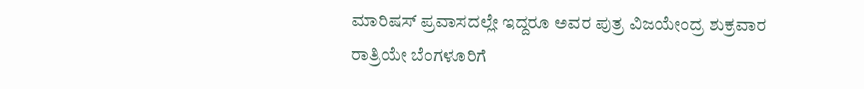ಮಾರಿಷಸ್ ಪ್ರವಾಸದಲ್ಲೇ ಇದ್ದರೂ ಅವರ ಪುತ್ರ ವಿಜಯೇಂದ್ರ ಶುಕ್ರವಾರ ರಾತ್ರಿಯೇ ಬೆಂಗಳೂರಿಗೆ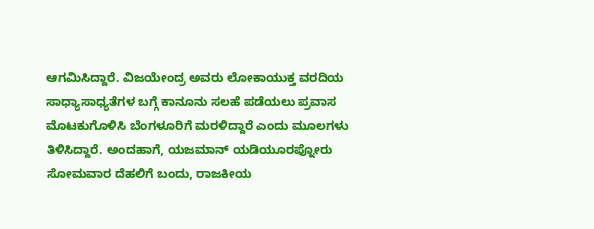ಆಗಮಿಸಿದ್ದಾರೆ. ವಿಜಯೇಂದ್ರ ಅವರು ಲೋಕಾಯುಕ್ತ ವರದಿಯ ಸಾಧ್ಯಾಸಾಧ್ಯತೆಗಳ ಬಗ್ಗೆ ಕಾನೂನು ಸಲಹೆ ಪಡೆಯಲು ಪ್ರವಾಸ ಮೊಟಕುಗೊಳಿಸಿ ಬೆಂಗಳೂರಿಗೆ ಮರಳಿದ್ದಾರೆ ಎಂದು ಮೂಲಗಳು ತಿಳಿಸಿದ್ದಾರೆ. ಅಂದಹಾಗೆ, ಯಜಮಾನ್ ಯಡಿಯೂರಪ್ನೋರು ಸೋಮವಾರ ದೆಹಲಿಗೆ ಬಂದು, ರಾಜಕೀಯ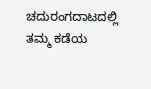ಚದುರಂಗದಾಟದಲ್ಲಿ ತಮ್ಮ ಕಡೆಯ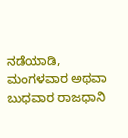ನಡೆಯಾಡಿ, ಮಂಗಳವಾರ ಅಥವಾ ಬುಧವಾರ ರಾಜಧಾನಿ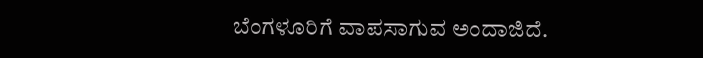ಬೆಂಗಳೂರಿಗೆ ವಾಪಸಾಗುವ ಅಂದಾಜಿದೆ.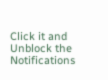Click it and Unblock the Notifications